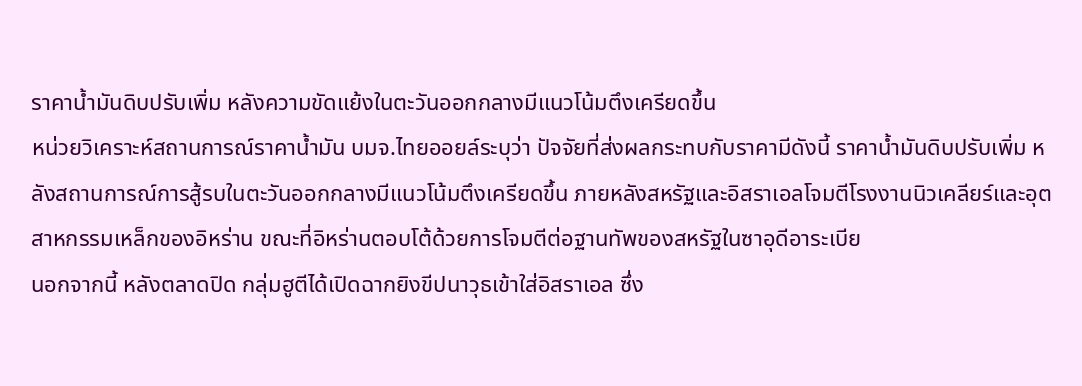ราคาน้ำมันดิบปรับเพิ่ม หลังความขัดแย้งในตะวันออกกลางมีแนวโน้มตึงเครียดขึ้น
หน่วยวิเคราะห์สถานการณ์ราคาน้ำมัน บมจ.ไทยออยล์ระบุว่า ปัจจัยที่ส่งผลกระทบกับราคามีดังนี้ ราคาน้ำมันดิบปรับเพิ่ม หลังสถานการณ์การสู้รบในตะวันออกกลางมีแนวโน้มตึงเครียดขึ้น ภายหลังสหรัฐและอิสราเอลโจมตีโรงงานนิวเคลียร์และอุตสาหกรรมเหล็กของอิหร่าน ขณะที่อิหร่านตอบโต้ด้วยการโจมตีต่อฐานทัพของสหรัฐในซาอุดีอาระเบีย
นอกจากนี้ หลังตลาดปิด กลุ่มฮูตีได้เปิดฉากยิงขีปนาวุธเข้าใส่อิสราเอล ซึ่ง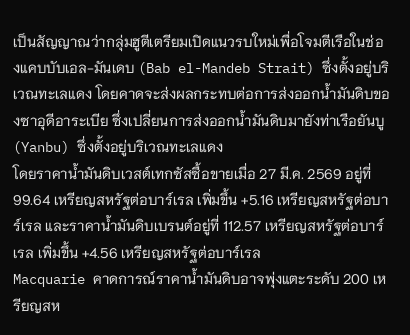เป็นสัญญาณว่ากลุ่มฮูตีเตรียมเปิดแนวรบใหม่เพื่อโจมตีเรือในช่องแคบบับเอล-มันเดบ (Bab el-Mandeb Strait) ซึ่งตั้งอยู่บริเวณทะเลแดง โดยคาดจะส่งผลกระทบต่อการส่งออกน้ำมันดิบของซาอุดีอาระเบีย ซึ่งเปลี่ยนการส่งออกน้ำมันดิบมายังท่าเรือยันบู (Yanbu) ซึ่งตั้งอยู่บริเวณทะเลแดง
โดยราคาน้ำมันดิบเวสต์เทกซัสซื้อขายเมื่อ 27 มี.ค. 2569 อยู่ที่ 99.64 เหรียญสหรัฐต่อบาร์เรล เพิ่มขึ้น +5.16 เหรียญสหรัฐต่อบาร์เรล และราคาน้ำมันดิบเบรนต์อยู่ที่ 112.57 เหรียญสหรัฐต่อบาร์เรล เพิ่มขึ้น +4.56 เหรียญสหรัฐต่อบาร์เรล
Macquarie คาดการณ์ราคาน้ำมันดิบอาจพุ่งแตะระดับ 200 เหรียญสห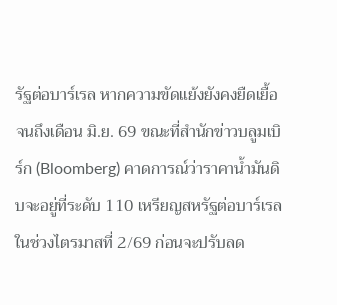รัฐต่อบาร์เรล หากความขัดแย้งยังคงยืดเยื้อจนถึงเดือน มิ.ย. 69 ขณะที่สำนักข่าวบลูมเบิร์ก (Bloomberg) คาดการณ์ว่าราคาน้ำมันดิบจะอยู่ที่ระดับ 110 เหรียญสหรัฐต่อบาร์เรล ในช่วงไตรมาสที่ 2/69 ก่อนจะปรับลด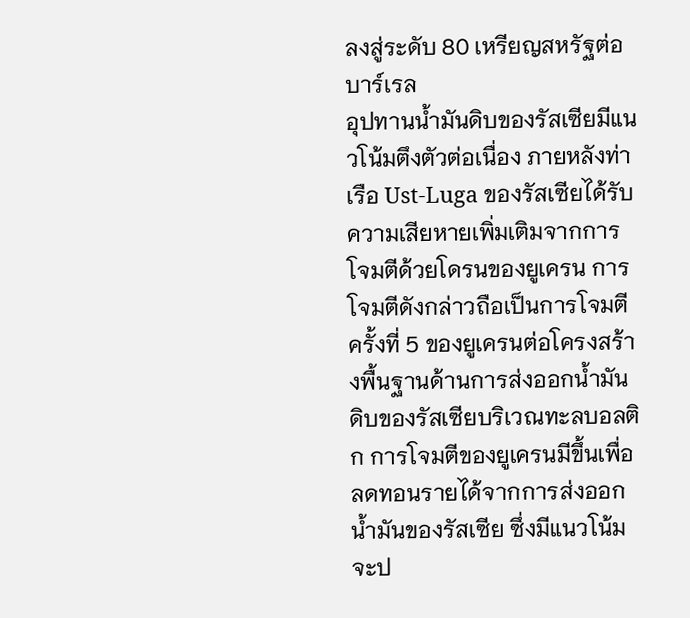ลงสู่ระดับ 80 เหรียญสหรัฐต่อบาร์เรล
อุปทานน้ำมันดิบของรัสเซียมีแนวโน้มตึงตัวต่อเนื่อง ภายหลังท่าเรือ Ust‑Luga ของรัสเซียได้รับความเสียหายเพิ่มเติมจากการโจมตีด้วยโดรนของยูเครน การโจมตีดังกล่าวถือเป็นการโจมตีครั้งที่ 5 ของยูเครนต่อโครงสร้างพื้นฐานด้านการส่งออกน้ำมันดิบของรัสเซียบริเวณทะลบอลติก การโจมตีของยูเครนมีขึ้นเพื่อลดทอนรายได้จากการส่งออกน้ำมันของรัสเซีย ซึ่งมีแนวโน้มจะป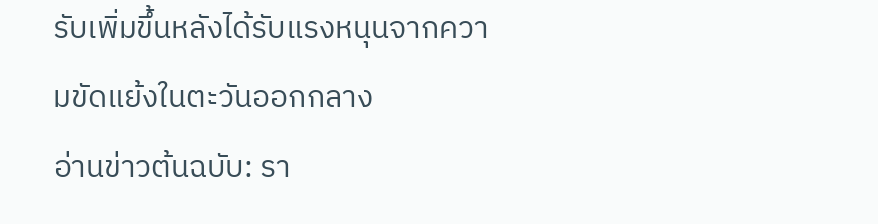รับเพิ่มขึ้นหลังได้รับแรงหนุนจากความขัดแย้งในตะวันออกกลาง
อ่านข่าวต้นฉบับ: รา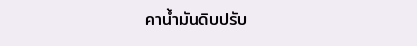คาน้ำมันดิบปรับ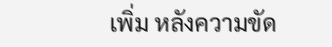เพิ่ม หลังความขัด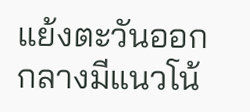แย้งตะวันออกกลางมีแนวโน้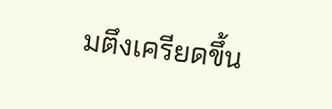มตึงเครียดขึ้น